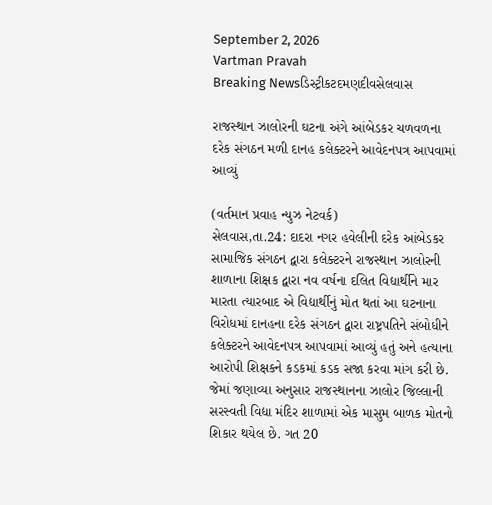September 2, 2026
Vartman Pravah
Breaking Newsડિસ્ટ્રીકટદમણદીવસેલવાસ

રાજસ્‍થાન ઝાલોરની ઘટના અંગે આંબેડકર ચળવળના દરેક સંગઠન મળી દાનહ કલેક્‍ટરને આવેદનપત્ર આપવામાં આવ્‍યું

(વર્તમાન પ્રવાહ ન્‍યુઝ નેટવર્ક)
સેલવાસ,તા.24: દાદરા નગર હવેલીની દરેક આંબેડકર સામાજિક સંગઠન દ્વારા કલેક્‍ટરને રાજસ્‍થાન ઝાલોરની શાળાના શિક્ષક દ્વારા નવ વર્ષના દલિત વિદ્યાર્થીને માર મારતા ત્‍યારબાદ એ વિદ્યાર્થીનું મોત થતાં આ ઘટનાના વિરોધમાં દાનહના દરેક સંગઠન દ્વારા રાષ્ટ્રપતિને સંબોધીને કલેક્‍ટરને આવેદનપત્ર આપવામાં આવ્‍યું હતું અને હત્‍યાના આરોપી શિક્ષકને કડકમાં કડક સજા કરવા માંગ કરી છે. જેમાં જણાવ્‍યા અનુસાર રાજસ્‍થાનના ઝાલોર જિલ્લાની સરસ્‍વતી વિદ્યા મંદિર શાળામાં એક માસુમ બાળક મોતનો શિકાર થયેલ છે. ગત 20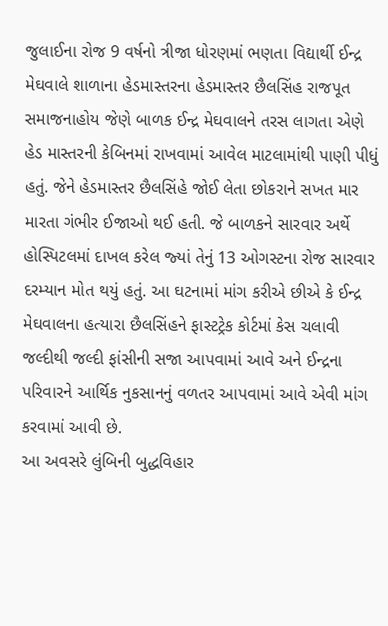જુલાઈના રોજ 9 વર્ષનો ત્રીજા ધોરણમાં ભણતા વિદ્યાર્થી ઈન્‍દ્ર મેઘવાલે શાળાના હેડમાસ્‍તરના હેડમાસ્‍તર છૈલસિંહ રાજપૂત સમાજનાહોય જેણે બાળક ઈન્‍દ્ર મેઘવાલને તરસ લાગતા એણે હેડ માસ્‍તરની કેબિનમાં રાખવામાં આવેલ માટલામાંથી પાણી પીધું હતું. જેને હેડમાસ્‍તર છૈલસિંહે જોઈ લેતા છોકરાને સખત માર મારતા ગંભીર ઈજાઓ થઈ હતી. જે બાળકને સારવાર અર્થે હોસ્‍પિટલમાં દાખલ કરેલ જ્‍યાં તેનું 13 ઓગસ્‍ટના રોજ સારવાર દરમ્‍યાન મોત થયું હતું. આ ઘટનામાં માંગ કરીએ છીએ કે ઈન્‍દ્ર મેઘવાલના હત્‍યારા છૈલસિંહને ફાસ્‍ટટ્રેક કોર્ટમાં કેસ ચલાવી જલ્‍દીથી જલ્‍દી ફાંસીની સજા આપવામાં આવે અને ઈન્‍દ્રના પરિવારને આર્થિક નુકસાનનું વળતર આપવામાં આવે એવી માંગ કરવામાં આવી છે.
આ અવસરે લુંબિની બુદ્ધવિહાર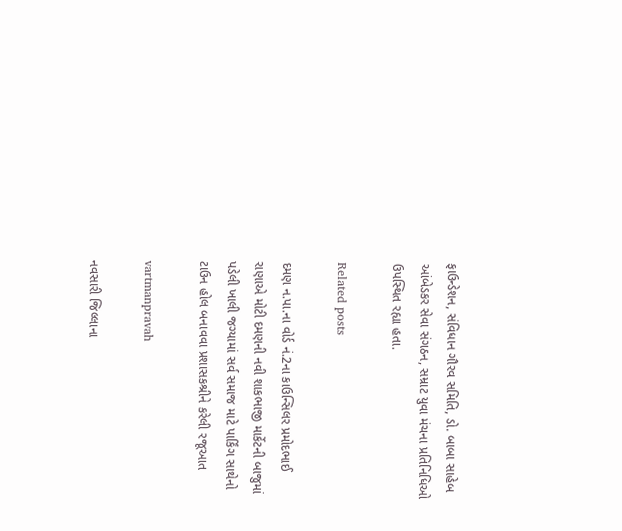ફાઉન્‍ડેશન, સંવિધાન ગૌરવ સમિતિ, ડો. બાબા સાહેબ આંબેડકર સેવા સંગઠન, સમ્રાટ યુવા મંચના પ્રતિનિધિઓ ઉપસ્‍થિત રહ્યા હતા.

Related posts

દમણ ન.પા.ના વોર્ડ નં.2ના કાઉન્‍સિલર પ્રમોદભાઈ રાણાએ મોટી દમણની નવી શાકભાજી માર્કેટની બાજુમાં પડેલી ખાલી જગ્‍યામાં સર્વ સમાજ માટે પાર્કિંગ સાથેનો ટાઉન હોલ બનાવવા પ્રશાસકશ્રીને કરેલી રજૂઆત

vartmanpravah

નવસારી જિલ્લાના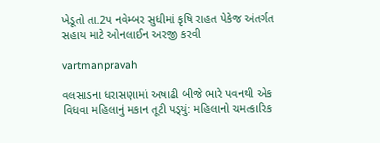ખેડૂતો તા.2પ નવેમ્‍બર સુધીમાં કૃષિ રાહત પેકેજ અંતર્ગત સહાય માટે ઓનલાઈન અરજી કરવી

vartmanpravah

વલસાડના ધરાસણામાં અષાઢી બીજે ભારે પવનથી એક વિધવા મહિલાનું મકાન તૂટી પડ્‍યું: મહિલાનો ચમત્‍કારિક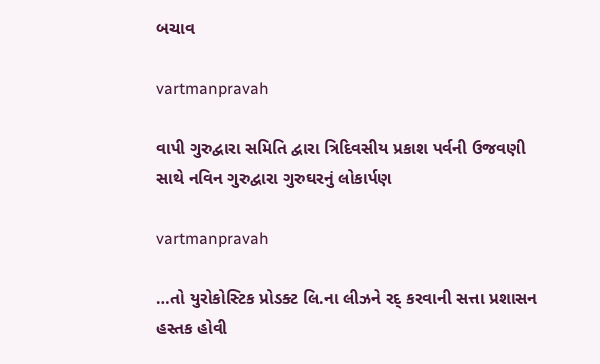બચાવ

vartmanpravah

વાપી ગુરુદ્વારા સમિતિ દ્વારા ત્રિદિવસીય પ્રકાશ પર્વની ઉજવણી સાથે નવિન ગુરુદ્વારા ગુરુઘરનું લોકાર્પણ

vartmanpravah

…તો યુરોકોસ્‍ટિક પ્રોડક્‍ટ લિ.ના લીઝને રદ્‌ કરવાની સત્તા પ્રશાસન હસ્‍તક હોવી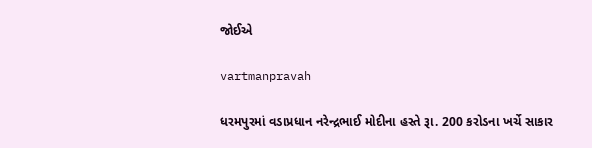જોઈએ

vartmanpravah

ધરમપુરમાં વડાપ્રધાન નરેન્‍દ્રભાઈ મોદીના હસ્‍તે રૂા. 200 કરોડના ખર્ચે સાકાર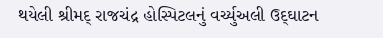થયેલી શ્રીમદ્‌ રાજચંદ્ર હોસ્‍પિટલનું વર્ચ્‍યુઅલી ઉદ્‌ઘાટન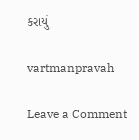કરાયું

vartmanpravah

Leave a Comment